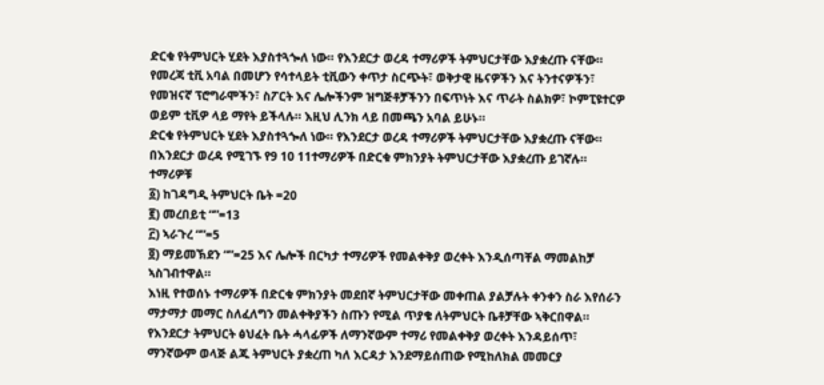ድርቁ የትምህርት ሂደት እያስተጓጐለ ነው። የእንደርታ ወረዳ ተማሪዎች ትምህርታቸው እያቋረጡ ናቸው።
የመረጃ ቲቪ አባል በመሆን የሳተላይት ቲቪውን ቀጥታ ስርጭት፣ ወቅታዊ ዜናዎችን እና ትንተናዎችን፣ የመዝናኛ ፕሮግራሞችን፣ ስፖርት እና ሌሎችንም ዝግጅቶቻችንን በፍጥነት እና ጥራት ስልክዎ፣ ኮምፒዩተርዎ ወይም ቲቪዎ ላይ ማየት ይችላሉ። እዚህ ሊንክ ላይ በመጫን አባል ይሁኑ።
ድርቁ የትምህርት ሂደት እያስተጓጐለ ነው። የእንደርታ ወረዳ ተማሪዎች ትምህርታቸው እያቋረጡ ናቸው።
በእንደርታ ወረዳ የሚገኙ የ9 10 11ተማሪዎች በድርቁ ምክንያት ትምህርታቸው እያቋረጡ ይገኛሉ። ተማሪዎቹ
፩) ከገዳግዲ ትምህርት ቤት =20
፪) መረበይቲ “”=13
፫) ኣራጉረ “”=5
፬) ማይመኽደን “”=25 እና ሌሎች በርካታ ተማሪዎች የመልቀቅያ ወረቀት እንዲሰጣቸል ማመልከቻ ኣስገብተዋል።
እነዚ የተወሰኑ ተማሪዎች በድርቁ ምክንያት መደበኛ ትምህርታቸው መቀጠል ያልቻሉት ቀንቀን ስራ እየሰራን ማታማታ መማር ስለፈለግን መልቀቅያችን ስጡን የሚል ጥያቄ ለትምህርት ቤቶቻቸው ኣቅርበዋል።
የእንደርታ ትምህርት ፅህፈት ቤት ሓላፊዎች ለማንኛውም ተማሪ የመልቀቅያ ወረቀት እንዳይሰጥ፣ ማንኛውም ወላጅ ልጁ ትምህርት ያቋረጠ ካለ እርዳታ እንደማይሰጠው የሚከለክል መመርያ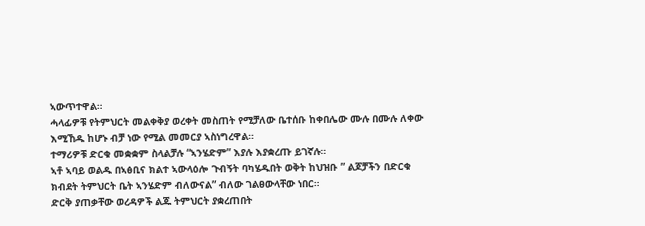ኣውጥተዋል።
ሓላፊዎቹ የትምህርት መልቀቅያ ወረቀት መስጠት የሚቻለው ቤተሰቡ ከቀበሌው ሙሉ በሙሉ ለቀው እሚኸዱ ከሆኑ ብቻ ነው የሚል መመርያ ኣስነግረዋል።
ተማሪዎቹ ድርቁ መቋቋም ስላልቻሉ “ኣንሄድም” እያሉ እያቋረጡ ይገኛሉ።
ኣቶ ኣባይ ወልዱ በኣፅቢና ክልተ ኣውላዕሎ ጉብኝት ባካሄዱበት ወቅት ከህዝቡ ” ልጆቻችን በድርቁ ክብደት ትምህርት ቤት ኣንሄድም ብለውናል” ብለው ገልፀውላቸው ነበር።
ድርቅ ያጠቃቸው ወረዳዎች ልጁ ትምህርት ያቋረጠበት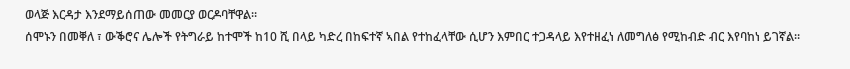ወላጅ እርዳታ እንደማይሰጠው መመርያ ወርዶባቸዋል።
ሰሞኑን በመቐለ ፣ ውቕሮና ሌሎች የትግራይ ከተሞች ከ10 ሺ በላይ ካድረ በከፍተኛ ኣበል የተከፈላቸው ሲሆን እምበር ተጋዳላይ እየተዘፈነ ለመግለፅ የሚከብድ ብር እየባከነ ይገኛል።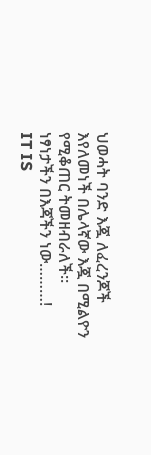ህወሓት ባንድ እጇ ለፈረንጆች እየለመነች በሌላኛው እጇ በሚልዮን የሚቆጠር ትመዘብራለች።
ነፃነታችን በእጃችን ነው………!
IT IS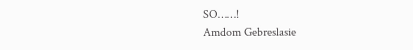SO……!
Amdom Gebreslasie